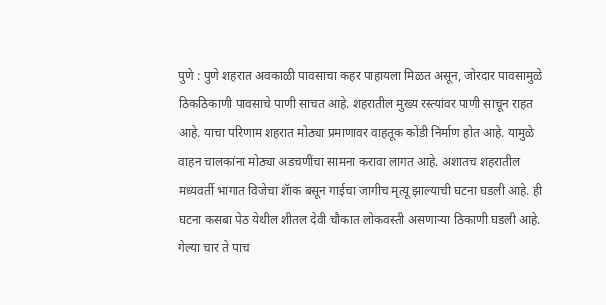पुणे : पुणे शहरात अवकाळी पावसाचा कहर पाहायला मिळत असून, जोरदार पावसामुळे ठिकठिकाणी पावसाचे पाणी साचत आहे. शहरातील मुख्य रस्त्यांवर पाणी साचून राहत आहे. याचा परिणाम शहरात मोठ्या प्रमाणावर वाहतूक कोंडी निर्माण होत आहे. यामुळे वाहन चालकांना मोठ्या अडचणींचा सामना करावा लागत आहे. अशातच शहरातील मध्यवर्ती भागात विजेचा शॅाक बसून गाईचा जागीच मृत्यू झाल्याची घटना घडली आहे. ही घटना कसबा पेठ येथील शीतल देवी चौकात लोकवस्ती असणाऱ्या ठिकाणी घडली आहे. गेल्या चार ते पाच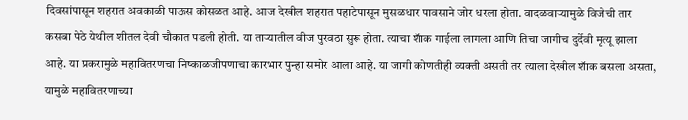दिवसांपासून शहरात अवकाळी पाऊस कोसळत आहे. आज देखील शहरात पहाटेपासून मुसळधार पावसाने जोर धरला होता. वादळवाऱ्यामुळे विजेची तार कसबा पेठे येथील शीतल देवी चौकात पडली होती. या ताऱ्यातील वीज पुरवठा सुरू होता. त्याचा शॅाक गाईला लागला आणि तिचा जागीच दुर्देवी मृत्यू झाला आहे. या प्रकरामुळे महावितरणचा निष्काळजीपणाचा कारभार पुन्हा समोर आला आहे. या जागी कोणतीही व्यक्ती असती तर त्याला देखील शॅाक बसला असता, यामुळे महावितरणाच्या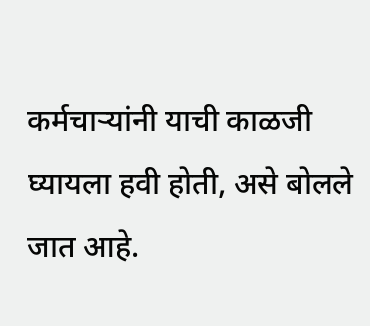कर्मचाऱ्यांनी याची काळजी घ्यायला हवी होती, असे बोलले जात आहे.